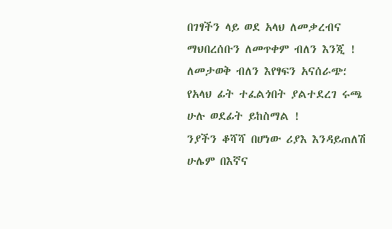በገፃችን ላይ ወደ አላህ ለመቃረብና ማህበረሰቡን ለመጥቀም ብለን እንጂ !
ለመታወቅ ብለን እየፃፍን አናሰራጭ؛
የአላህ ፊት ተፈልጎበት ያልተደረገ ሩጫ ሁሉ ወደፊት ይከስማል !
ንያችን ቆሻሻ በሆነው ሪያእ እንዳይጠለሽ ሁሌም በእኛና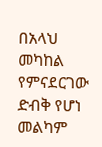በአላህ መካከል የምናደርገው ድብቅ የሆነ መልካም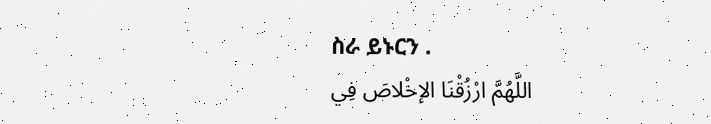ስራ ይኑርን .
اللَّهُمَّ ارْزُقْنَا الإخْلاصَ فِي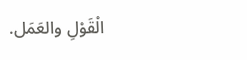الْقَوْلِ والعَمَل.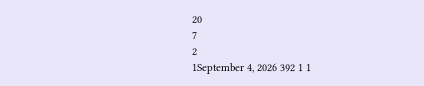20
7
2
1September 4, 2026 392 1 1